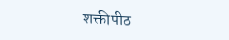शक्तीपीठ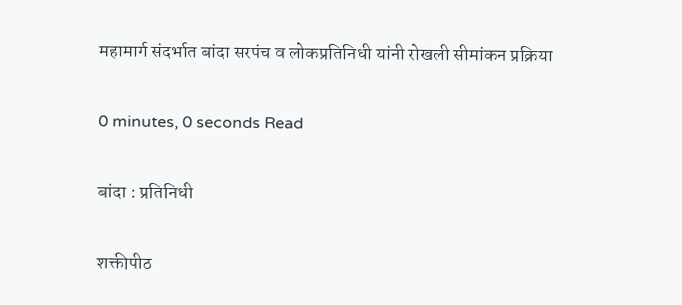महामार्ग संदर्भात बांदा सरपंच व लोकप्रतिनिधी यांनी रोखली सीमांकन प्रक्रिया

0 minutes, 0 seconds Read

बांदा : प्रतिनिधी

शक्तीपीठ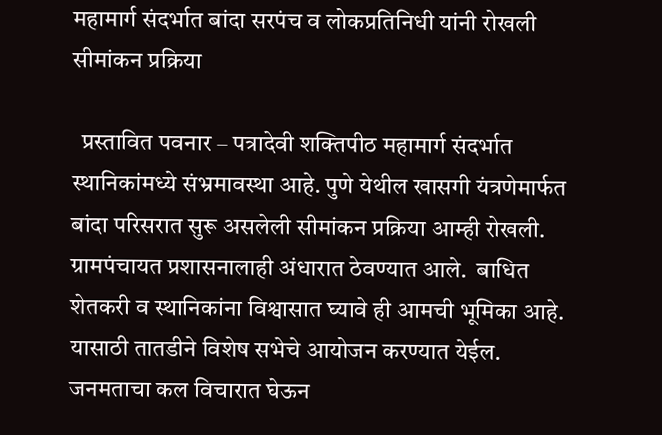महामार्ग संदर्भात बांदा सरपंच व लोकप्रतिनिधी यांनी रोखली सीमांकन प्रक्रिया

  प्रस्तावित पवनार – पत्रादेवी शक्तिपीठ महामार्ग संदर्भात स्थानिकांमध्ये संभ्रमावस्था आहे. पुणे येथील खासगी यंत्रणेमार्फत बांदा परिसरात सुरू असलेली सीमांकन प्रक्रिया आम्ही रोखली. ग्रामपंचायत प्रशासनालाही अंधारात ठेवण्यात आले.  बाधित शेतकरी व स्थानिकांना विश्वासात घ्यावे ही आमची भूमिका आहे. यासाठी तातडीने विशेष सभेचे आयोजन करण्यात येईल. जनमताचा कल विचारात घेऊन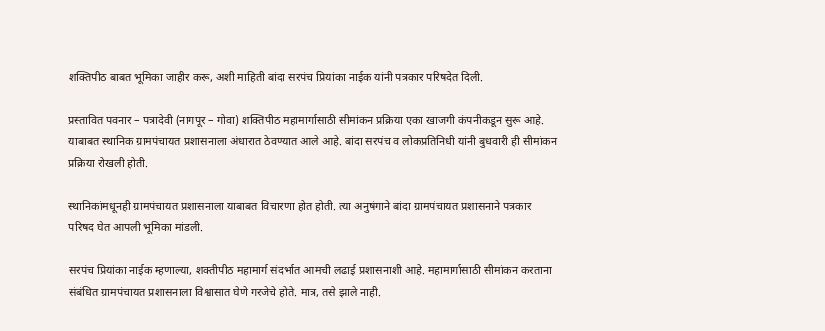शक्तिपीठ बाबत भूमिका जाहीर करू, अशी माहिती बांदा सरपंच प्रियांका नाईक यांनी पत्रकार परिषदेत दिली.

प्रस्तावित पवनार – पत्रादेवी (नागपूर – गोवा) शक्तिपीठ महामार्गासाठी सीमांकन प्रक्रिया एका खाजगी कंपनीकडून सुरू आहे. याबाबत स्थानिक ग्रामपंचायत प्रशासनाला अंधारात ठेवण्यात आले आहे. बांदा सरपंच व लोकप्रतिनिधी यांनी बुधवारी ही सीमांकन प्रक्रिया रोखली होती.

स्थानिकांमधूनही ग्रामपंचायत प्रशासनाला याबाबत विचारणा होत होती. त्या अनुषंगाने बांदा ग्रामपंचायत प्रशासनाने पत्रकार परिषद घेत आपली भूमिका मांडली.

सरपंच प्रियांका नाईक म्हणाल्या, शक्तीपीठ महामार्ग संदर्भात आमची लढाई प्रशासनाशी आहे. महामार्गासाठी सीमांकन करताना संबंधित ग्रामपंचायत प्रशासनाला विश्वासात घेणे गरजेचे होते. मात्र, तसे झाले नाही.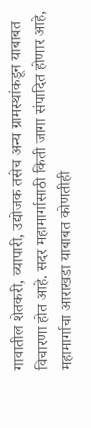गावातील शेतकरी, व्यापारी, उद्योजक तसेच अन्य ग्रामस्थांकडून याबाबत विचारणा होत आहे. सदर महामार्गासाठी किती जागा संपादित होणार आहे, महामार्गाचा आराखडा याबाबत कोणतीही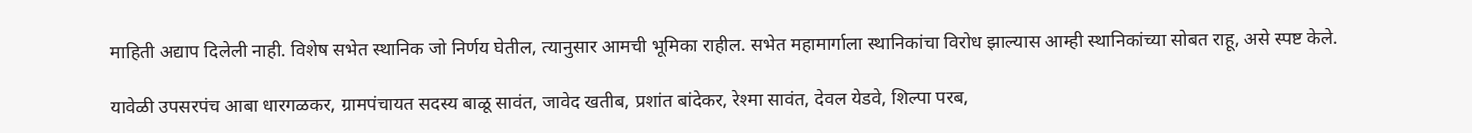माहिती अद्याप दिलेली नाही. विशेष सभेत स्थानिक जो निर्णय घेतील, त्यानुसार आमची भूमिका राहील. सभेत महामार्गाला स्थानिकांचा विरोध झाल्यास आम्ही स्थानिकांच्या सोबत राहू, असे स्पष्ट केले.

यावेळी उपसरपंच आबा धारगळकर, ग्रामपंचायत सदस्य बाळू सावंत, जावेद खतीब, प्रशांत बांदेकर, रेश्मा सावंत, देवल येडवे, शिल्पा परब,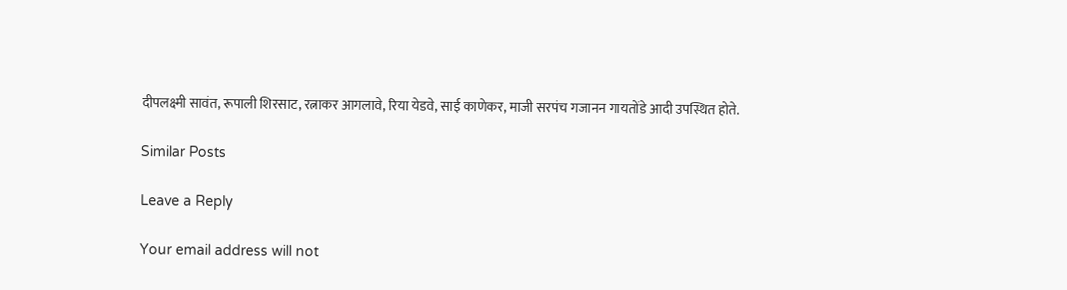दीपलक्ष्मी सावंत, रूपाली शिरसाट, रत्नाकर आगलावे, रिया येडवे, साई काणेकर, माजी सरपंच गजानन गायतोंडे आदी उपस्थित होते.

Similar Posts

Leave a Reply

Your email address will not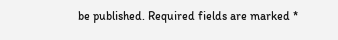be published. Required fields are marked *